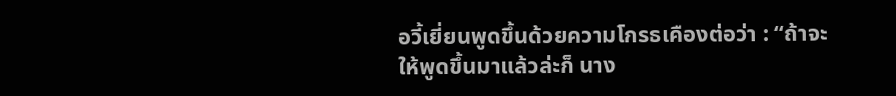อวี้เยี่ยนพูดขึ้นด้วยความโกรธเคืองต่อว่า : “ถ้าจะให้พูดขึ้นมาแล้วล่ะก็ นาง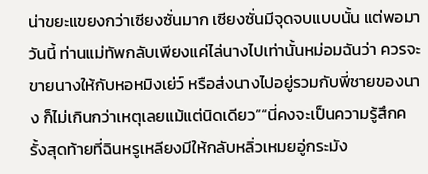น่าขยะแขยงกว่าเซียงซั่นมาก เซียงซั่นมีจุดจบแบบนั้น แต่พอมาวันนี้ ท่านแม่ทัพกลับเพียงแค่ไล่นางไปเท่านั้นหม่อมฉันว่า ควรจะขายนางให้กับหอหมิงเย่ว์ หรือส่งนางไปอยู่รวมกับพี่ชายของนาง ก็ไม่เกินกว่าเหตุเลยแม้แต่นิดเดียว”“นี่คงจะเป็นความรู้สึกครั้งสุดท้ายที่ฉินหรูเหลียงมีให้กลับหลิ่วเหมยอู่กระมัง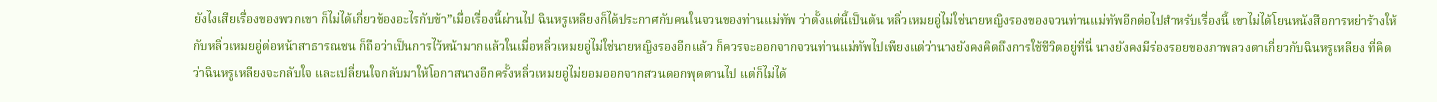ยังไงเสียเรื่องของพวกเขา ก็ไม่ได้เกี่ยวข้องอะไรกับข้า”เมื่อเรื่องนี้ผ่านไป ฉินหรูเหลียงก็ได้ประกาศกับคนในจวนของท่านแม่ทัพ ว่าตั้งแต่นี้เป็นต้น หลิ่วเหมยอู่ไม่ใช่นายหญิงรองของจวนท่านแม่ทัพอีกต่อไปสำหรับเรื่องนี้ เขาไม่ได้โยนหนังสือการหย่าร้างให้กับหลิ่วเหมยอู่ต่อหน้าสาธารณชน ก็ถือว่าเป็นการไว้หน้ามากแล้วในเมื่อหลิ่วเหมยอู่ไม่ใช่นายหญิงรองอีกแล้ว ก็ควรจะออกจากจวนท่านแม่ทัพไปเพียงแต่ว่านางยังคงคิดถึงการใช้ชีวิตอยู่ที่นี่ นางยังคงมีร่องรอยของภาพลวงตาเกี่ยวกับฉินหรูเหลียง ที่คิดว่าฉินหรูเหลียงจะกลับใจ และเปลี่ยนใจกลับมาให้โอกาสนางอีกครั้งหลิ่วเหมยอู่ไม่ยอมออกจากสวนดอกพุดตานไป แต่ก็ไม่ได้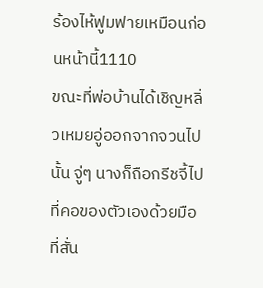ร้องไห้ฟูมฟายเหมือนก่อนหน้านี้1110
ขณะที่พ่อบ้านได้เชิญหลิ่วเหมยอู่ออกจากจวนไปนั้น จู่ๆ นางก็ถือกรีชจี้ไปที่คอของตัวเองด้วยมือที่สั่น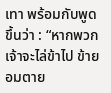เทา พร้อมกับพูดขึ้นว่า : “หากพวกเจ้าจะไล่ข้าไป ข้ายอมตาย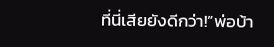ที่นี่เสียยังดีกว่า!”พ่อบ้า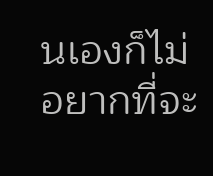นเองก็ไม่อยากที่จะ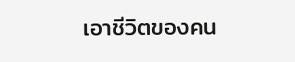เอาชีวิตของคน